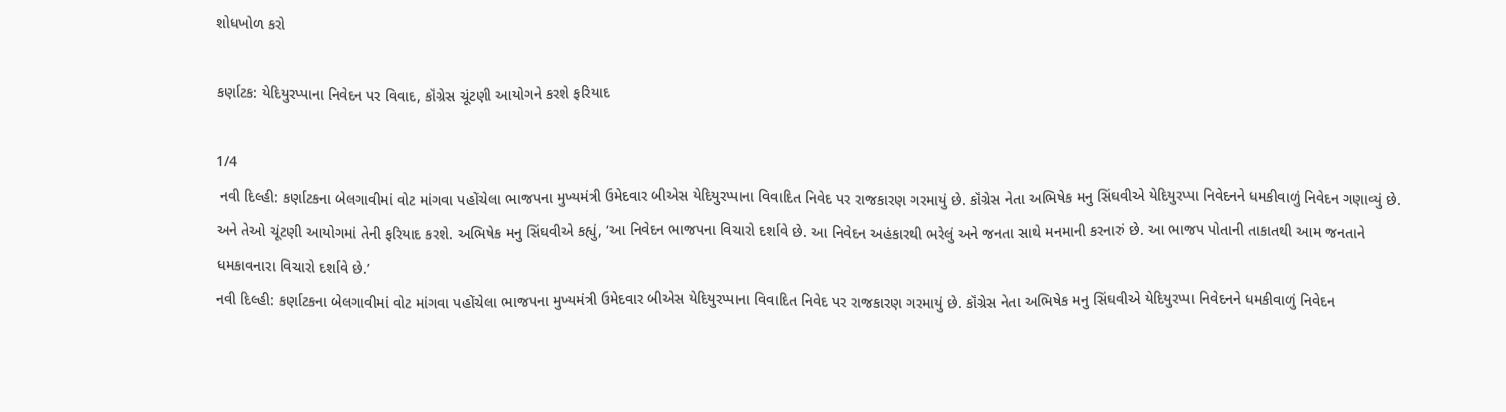શોધખોળ કરો

કર્ણાટક: યેદિયુરપ્પાના નિવેદન પર વિવાદ, કૉંગ્રેસ ચૂંટણી આયોગને કરશે ફરિયાદ

1/4
 નવી દિલ્હી: કર્ણાટકના બેલગાવીમાં વોટ માંગવા પહોંચેલા ભાજપના મુખ્યમંત્રી ઉમેદવાર બીએસ યેદિયુરપ્પાના વિવાદિત નિવેદ પર રાજકારણ ગરમાયું છે. કૉંગ્રેસ નેતા અભિષેક મનુ સિંઘવીએ યેદિયુરપ્પા નિવેદનને ધમકીવાળું નિવેદન ગણાવ્યું છે. અને તેઓ ચૂંટણી આયોગમાં તેની ફરિયાદ કરશે. અભિષેક મનુ સિંઘવીએ કહ્યું, ‘આ નિવેદન ભાજપના વિચારો દર્શાવે છે. આ નિવેદન અહંકારથી ભરેલું અને જનતા સાથે મનમાની કરનારું છે. આ ભાજપ પોતાની તાકાતથી આમ જનતાને ધમકાવનારા વિચારો દર્શાવે છે.’
નવી દિલ્હી: કર્ણાટકના બેલગાવીમાં વોટ માંગવા પહોંચેલા ભાજપના મુખ્યમંત્રી ઉમેદવાર બીએસ યેદિયુરપ્પાના વિવાદિત નિવેદ પર રાજકારણ ગરમાયું છે. કૉંગ્રેસ નેતા અભિષેક મનુ સિંઘવીએ યેદિયુરપ્પા નિવેદનને ધમકીવાળું નિવેદન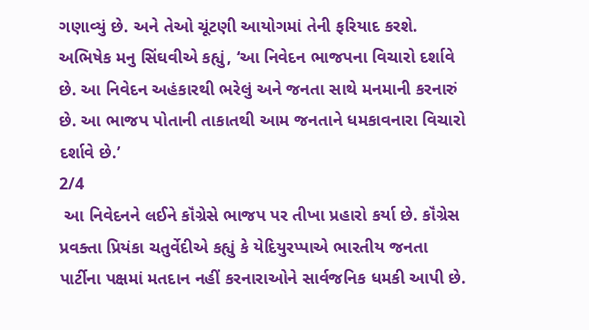ગણાવ્યું છે. અને તેઓ ચૂંટણી આયોગમાં તેની ફરિયાદ કરશે. અભિષેક મનુ સિંઘવીએ કહ્યું, ‘આ નિવેદન ભાજપના વિચારો દર્શાવે છે. આ નિવેદન અહંકારથી ભરેલું અને જનતા સાથે મનમાની કરનારું છે. આ ભાજપ પોતાની તાકાતથી આમ જનતાને ધમકાવનારા વિચારો દર્શાવે છે.’
2/4
 આ નિવેદનને લઈને કૉંગ્રેસે ભાજપ પર તીખા પ્રહારો કર્યા છે. કૉંગ્રેસ પ્રવક્તા પ્રિયંકા ચતુર્વેદીએ કહ્યું કે યેદિયુરપ્પાએ ભારતીય જનતા પાર્ટીના પક્ષમાં મતદાન નહીં કરનારાઓને સાર્વજનિક ધમકી આપી છે.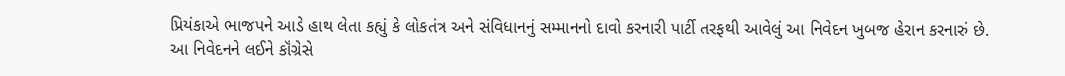પ્રિયંકાએ ભાજપને આડે હાથ લેતા કહ્યું કે લોકતંત્ર અને સંવિધાનનું સમ્માનનો દાવો કરનારી પાર્ટી તરફથી આવેલું આ નિવેદન ખુબજ હેરાન કરનારું છે.
આ નિવેદનને લઈને કૉંગ્રેસે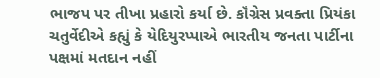ભાજપ પર તીખા પ્રહારો કર્યા છે. કૉંગ્રેસ પ્રવક્તા પ્રિયંકા ચતુર્વેદીએ કહ્યું કે યેદિયુરપ્પાએ ભારતીય જનતા પાર્ટીના પક્ષમાં મતદાન નહીં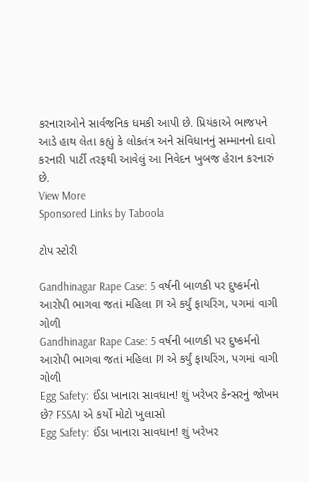કરનારાઓને સાર્વજનિક ધમકી આપી છે. પ્રિયંકાએ ભાજપને આડે હાથ લેતા કહ્યું કે લોકતંત્ર અને સંવિધાનનું સમ્માનનો દાવો કરનારી પાર્ટી તરફથી આવેલું આ નિવેદન ખુબજ હેરાન કરનારું છે.
View More
Sponsored Links by Taboola

ટોપ સ્ટોરી

Gandhinagar Rape Case: 5 વર્ષની બાળકી પર દુષ્કર્મનો આરોપી ભાગવા જતાં મહિલા PI એ કર્યું ફાયરિંગ, પગમાં વાગી ગોળી
Gandhinagar Rape Case: 5 વર્ષની બાળકી પર દુષ્કર્મનો આરોપી ભાગવા જતાં મહિલા PI એ કર્યું ફાયરિંગ, પગમાં વાગી ગોળી
Egg Safety: ઈંડા ખાનારા સાવધાન! શું ખરેખર કેન્સરનું જોખમ છે? FSSAI એ કર્યો મોટો ખુલાસો
Egg Safety: ઈંડા ખાનારા સાવધાન! શું ખરેખર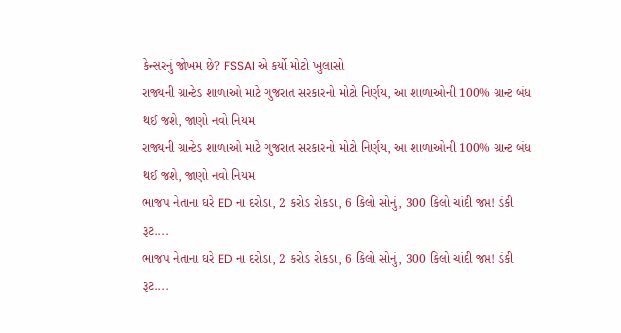કેન્સરનું જોખમ છે? FSSAI એ કર્યો મોટો ખુલાસો
રાજ્યની ગ્રાન્ટેડ શાળાઓ માટે ગુજરાત સરકારનો મોટો નિર્ણય, આ શાળાઓની 100% ગ્રાન્ટ બંધ થઈ જશે, જાણો નવો નિયમ
રાજ્યની ગ્રાન્ટેડ શાળાઓ માટે ગુજરાત સરકારનો મોટો નિર્ણય, આ શાળાઓની 100% ગ્રાન્ટ બંધ થઈ જશે, જાણો નવો નિયમ
ભાજપ નેતાના ઘરે ED ના દરોડા, 2 કરોડ રોકડા, 6 કિલો સોનું, 300 કિલો ચાંદી જપ્ત! ડંકી રૂટ....
ભાજપ નેતાના ઘરે ED ના દરોડા, 2 કરોડ રોકડા, 6 કિલો સોનું, 300 કિલો ચાંદી જપ્ત! ડંકી રૂટ....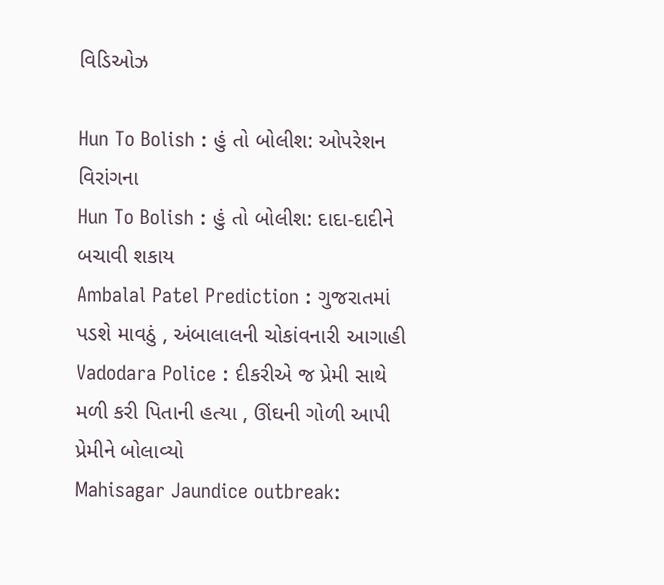વિડિઓઝ

Hun To Bolish : હું તો બોલીશ: ઓપરેશન વિરાંગના
Hun To Bolish : હું તો બોલીશ: દાદા-દાદીને બચાવી શકાય
Ambalal Patel Prediction : ગુજરાતમાં પડશે માવઠું , અંબાલાલની ચોકાંવનારી આગાહી
Vadodara Police : દીકરીએ જ પ્રેમી સાથે મળી કરી પિતાની હત્યા , ઊંઘની ગોળી આપી પ્રેમીને બોલાવ્યો
Mahisagar Jaundice outbreak: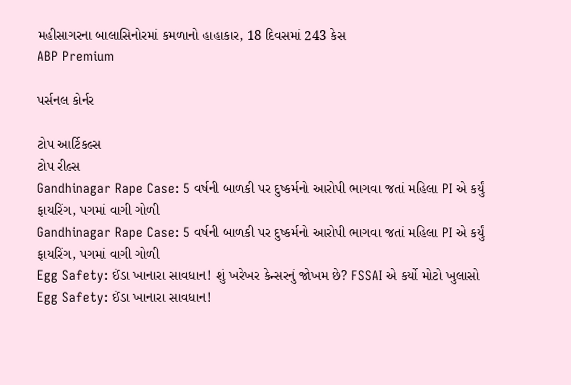મહીસાગરના બાલાસિનોરમાં કમળાનો હાહાકાર, 18 દિવસમાં 243 કેસ
ABP Premium

પર્સનલ કોર્નર

ટોપ આર્ટિકલ્સ
ટોપ રીલ્સ
Gandhinagar Rape Case: 5 વર્ષની બાળકી પર દુષ્કર્મનો આરોપી ભાગવા જતાં મહિલા PI એ કર્યું ફાયરિંગ, પગમાં વાગી ગોળી
Gandhinagar Rape Case: 5 વર્ષની બાળકી પર દુષ્કર્મનો આરોપી ભાગવા જતાં મહિલા PI એ કર્યું ફાયરિંગ, પગમાં વાગી ગોળી
Egg Safety: ઈંડા ખાનારા સાવધાન! શું ખરેખર કેન્સરનું જોખમ છે? FSSAI એ કર્યો મોટો ખુલાસો
Egg Safety: ઈંડા ખાનારા સાવધાન!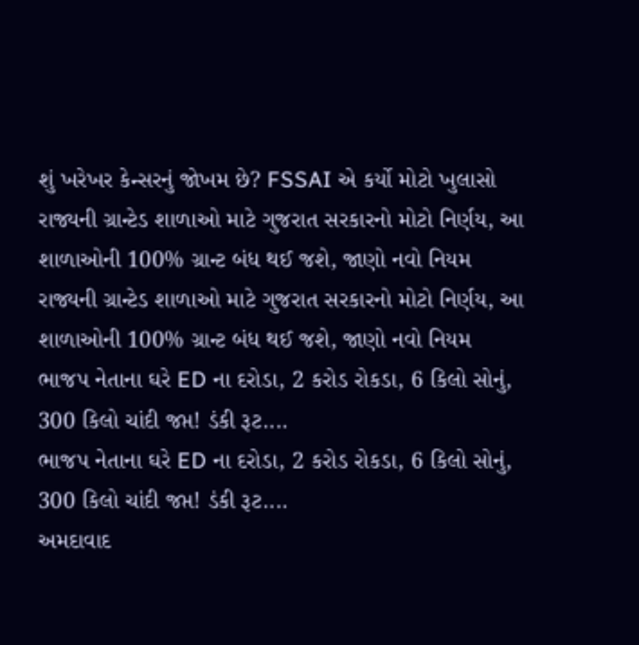શું ખરેખર કેન્સરનું જોખમ છે? FSSAI એ કર્યો મોટો ખુલાસો
રાજ્યની ગ્રાન્ટેડ શાળાઓ માટે ગુજરાત સરકારનો મોટો નિર્ણય, આ શાળાઓની 100% ગ્રાન્ટ બંધ થઈ જશે, જાણો નવો નિયમ
રાજ્યની ગ્રાન્ટેડ શાળાઓ માટે ગુજરાત સરકારનો મોટો નિર્ણય, આ શાળાઓની 100% ગ્રાન્ટ બંધ થઈ જશે, જાણો નવો નિયમ
ભાજપ નેતાના ઘરે ED ના દરોડા, 2 કરોડ રોકડા, 6 કિલો સોનું, 300 કિલો ચાંદી જપ્ત! ડંકી રૂટ....
ભાજપ નેતાના ઘરે ED ના દરોડા, 2 કરોડ રોકડા, 6 કિલો સોનું, 300 કિલો ચાંદી જપ્ત! ડંકી રૂટ....
અમદાવાદ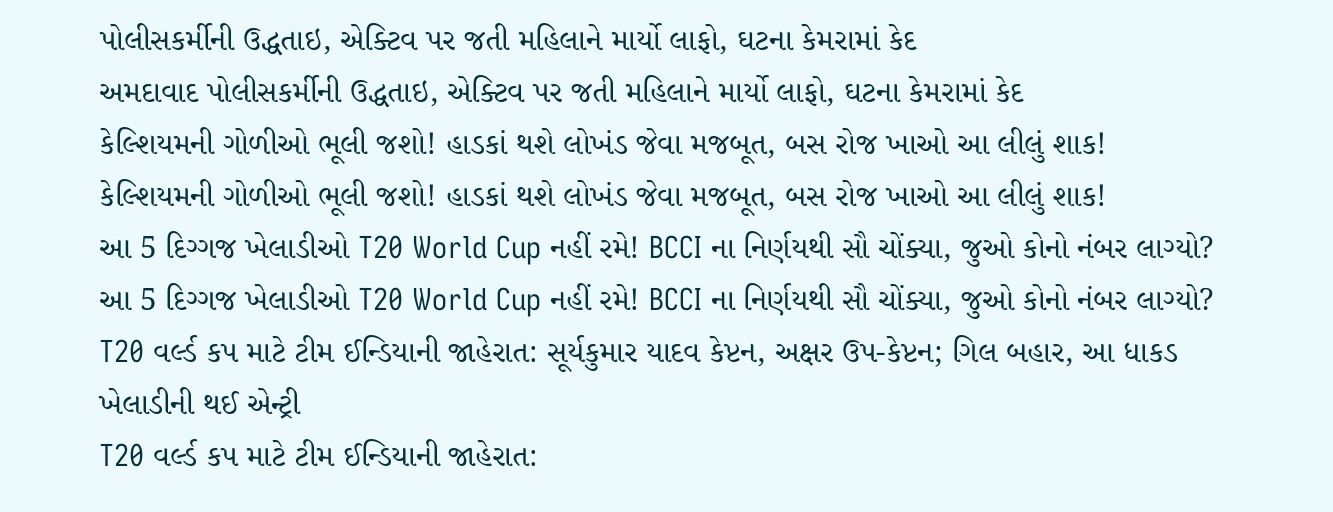પોલીસકર્મીની ઉદ્ધતાઇ, એક્ટિવ પર જતી મહિલાને માર્યો લાફો, ઘટના કેમરામાં કેદ
અમદાવાદ પોલીસકર્મીની ઉદ્ધતાઇ, એક્ટિવ પર જતી મહિલાને માર્યો લાફો, ઘટના કેમરામાં કેદ
કેલ્શિયમની ગોળીઓ ભૂલી જશો! હાડકાં થશે લોખંડ જેવા મજબૂત, બસ રોજ ખાઓ આ લીલું શાક!
કેલ્શિયમની ગોળીઓ ભૂલી જશો! હાડકાં થશે લોખંડ જેવા મજબૂત, બસ રોજ ખાઓ આ લીલું શાક!
આ 5 દિગ્ગજ ખેલાડીઓ T20 World Cup નહીં રમે! BCCI ના નિર્ણયથી સૌ ચોંક્યા, જુઓ કોનો નંબર લાગ્યો?
આ 5 દિગ્ગજ ખેલાડીઓ T20 World Cup નહીં રમે! BCCI ના નિર્ણયથી સૌ ચોંક્યા, જુઓ કોનો નંબર લાગ્યો?
T20 વર્લ્ડ કપ માટે ટીમ ઈન્ડિયાની જાહેરાત: સૂર્યકુમાર યાદવ કેપ્ટન, અક્ષર ઉપ-કેપ્ટન; ગિલ બહાર, આ ધાકડ ખેલાડીની થઈ એન્ટ્રી
T20 વર્લ્ડ કપ માટે ટીમ ઈન્ડિયાની જાહેરાત: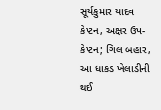સૂર્યકુમાર યાદવ કેપ્ટન, અક્ષર ઉપ-કેપ્ટન; ગિલ બહાર, આ ધાકડ ખેલાડીની થઈ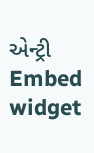એન્ટ્રી
Embed widget